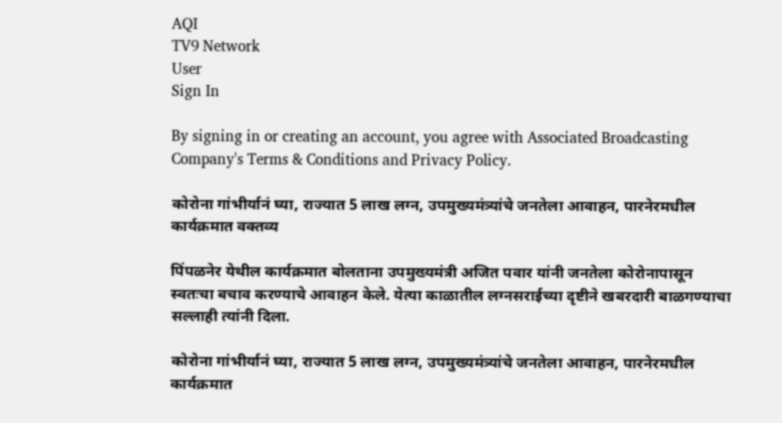AQI
TV9 Network
User
Sign In

By signing in or creating an account, you agree with Associated Broadcasting Company's Terms & Conditions and Privacy Policy.

कोरोना गांभीर्यानं घ्या, राज्यात 5 लाख लग्न, उपमुख्यमंत्र्यांचे जनतेला आवाहन, पारनेरमधील कार्यक्रमात वक्तव्य

पिंपळनेर येथील कार्यक्रमात बोलताना उपमुख्यमंत्री अजित पवार यांनी जनतेला कोरोनापासून स्वतःचा बचाव करण्याचे आवाहन केले. येत्या काळातील लग्नसराईच्या दृष्टीने खबरदारी बाळगण्याचा सल्लाही त्यांनी दिला.

कोरोना गांभीर्यानं घ्या, राज्यात 5 लाख लग्न, उपमुख्यमंत्र्यांचे जनतेला आवाहन, पारनेरमधील कार्यक्रमात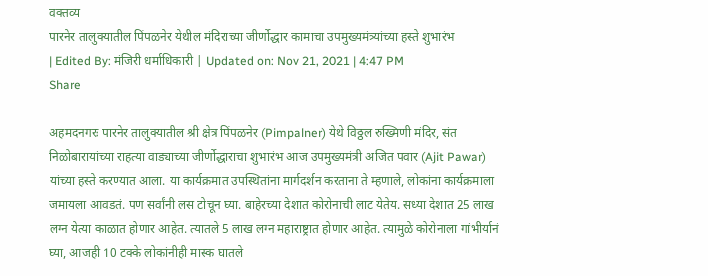वक्तव्य
पारनेर तालुक्यातील पिंपळनेर येथील मंदिराच्या जीर्णोद्धार कामाचा उपमुख्यमंत्र्यांच्या हस्ते शुभारंभ
| Edited By: मंजिरी धर्माधिकारी | Updated on: Nov 21, 2021 | 4:47 PM
Share

अहमदनगरः पारनेर तालुक्यातील श्री क्षेत्र पिंपळनेर (Pimpalner) येथे विठ्ठल रुख्मिणी मंदिर, संत निळोबारायांच्या राहत्या वाड्याच्या जीर्णोद्धाराचा शुभारंभ आज उपमुख्यमंत्री अजित पवार (Ajit Pawar) यांच्या हस्ते करण्यात आला. या कार्यक्रमात उपस्थितांना मार्गदर्शन करताना ते म्हणाले, लोकांना कार्यक्रमाला जमायला आवडतं. पण सर्वांनी लस टोचून घ्या. बाहेरच्या देशात कोरोनाची लाट येतेय. सध्या देशात 25 लाख लग्न येत्या काळात होणार आहेत. त्यातले 5 लाख लग्न महाराष्ट्रात होणार आहेत. त्यामुळे कोरोनाला गांभीर्यानं घ्या, आजही 10 टक्के लोकांनीही मास्क घातले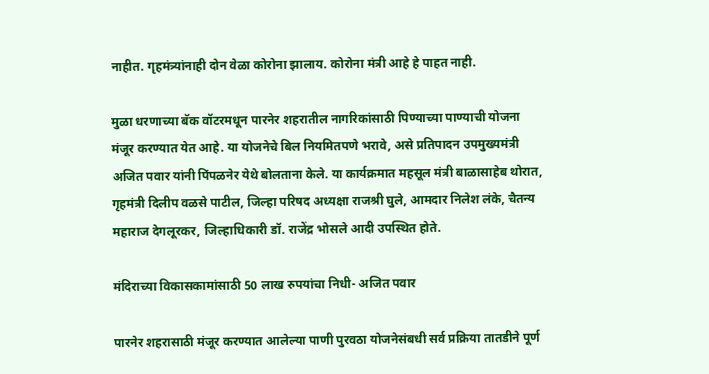नाहीत. गृहमंत्र्यांनाही दोन वेळा कोरोना झालाय. कोरोना मंत्री आहे हे पाहत नाही.

मुळा धरणाच्या बॅक वॉटरमधून पारनेर शहरातील नागरिकांसाठी पिण्याच्या पाण्याची योजना मंजूर करण्यात येत आहे. या योजनेचे बिल नियमितपणे भरावे, असे प्रतिपादन उपमुख्यमंत्री अजित पवार यांनी पिंपळनेर येथे बोलताना केले. या कार्यक्रमात महसूल मंत्री बाळासाहेब थोरात, गृहमंत्री दिलीप वळसे पाटील, जिल्हा परिषद अध्यक्षा राजश्री घुले, आमदार निलेश लंके, चैतन्य महाराज देगलूरकर, जिल्हाधिकारी डॉ. राजेंद्र भोसले आदी उपस्थित होते.

मंदिराच्या विकासकामांसाठी 50 लाख रुपयांचा निधी- अजित पवार

पारनेर शहरासाठी मंजूर करण्यात आलेल्या पाणी पुरवठा योजनेसंबधी सर्व प्रक्रिया तातडीने पूर्ण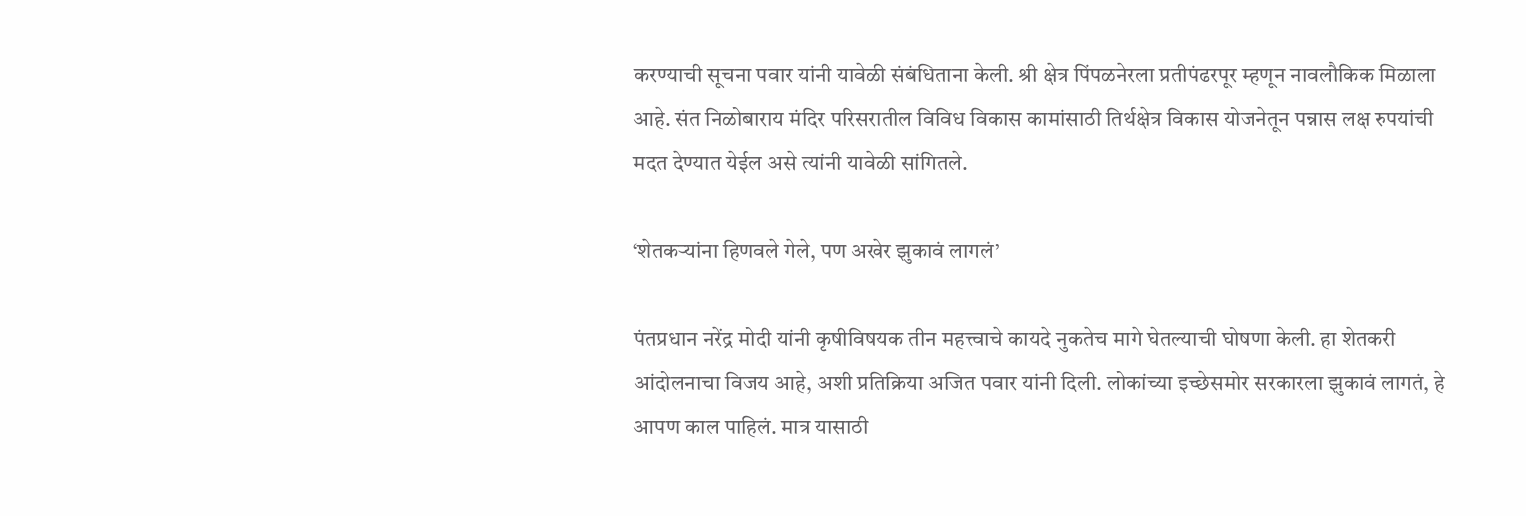करण्याची सूचना पवार यांनी यावेळी संबंधिताना केली. श्री क्षेत्र पिंपळनेरला प्रतीपंढरपूर म्हणून नावलौकिक मिळाला आहे. संत निळोबाराय मंदिर परिसरातील विविध विकास कामांसाठी तिर्थक्षेत्र विकास योजनेतून पन्नास लक्ष रुपयांची मदत देण्यात येईल असे त्यांनी यावेळी सांगितले.

‘शेतकऱ्यांना हिणवले गेले, पण अखेर झुकावं लागलं’

पंतप्रधान नरेंद्र मोदी यांनी कृषीविषयक तीन महत्त्वाचे कायदे नुकतेच मागे घेतल्याची घोषणा केली. हा शेतकरी आंदोलनाचा विजय आहे, अशी प्रतिक्रिया अजित पवार यांनी दिली. लोकांच्या इच्छेसमोर सरकारला झुकावं लागतं, हे आपण काल पाहिलं. मात्र यासाठी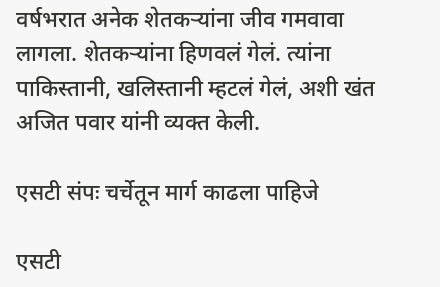वर्षभरात अनेक शेतकऱ्यांना जीव गमवावा लागला. शेतकऱ्यांना हिणवलं गेलं. त्यांना पाकिस्तानी, खलिस्तानी म्हटलं गेलं, अशी खंत अजित पवार यांनी व्यक्त केली.

एसटी संपः चर्चेतून मार्ग काढला पाहिजे

एसटी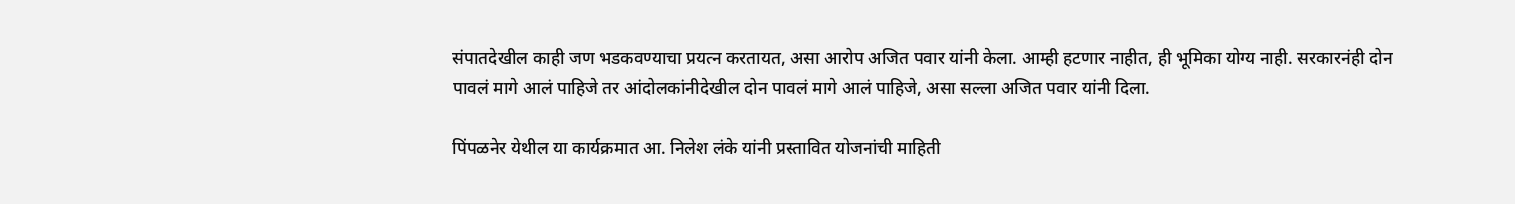संपातदेखील काही जण भडकवण्याचा प्रयत्न करतायत, असा आरोप अजित पवार यांनी केला. आम्ही हटणार नाहीत, ही भूमिका योग्य नाही. सरकारनंही दोन पावलं मागे आलं पाहिजे तर आंदोलकांनीदेखील दोन पावलं मागे आलं पाहिजे, असा सल्ला अजित पवार यांनी दिला.

पिंपळनेर येथील या कार्यक्रमात आ. निलेश लंके यांनी प्रस्तावित योजनांची माहिती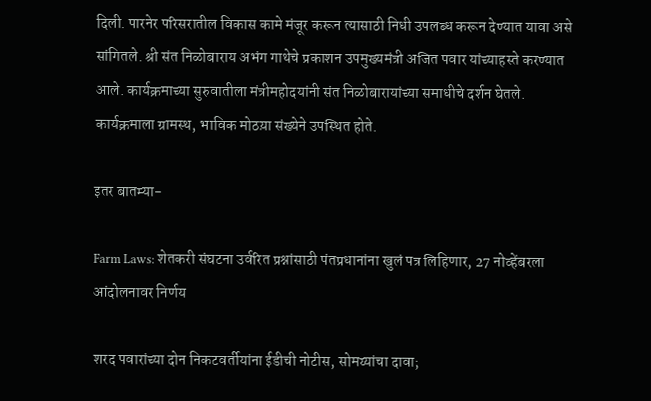दिली. पारनेर परिसरातील विकास कामे मंजूर करून त्यासाठी निधी उपलब्ध करून देण्यात यावा असे सांगितले. श्री संत निळोबाराय अभंग गाथेचे प्रकाशन उपमुख्यमंत्री अजित पवार यांच्याहस्ते करण्यात आले. कार्यक्रमाच्या सुरुवातीला मंत्रीमहोदयांनी संत निळोबारायांच्या समाधीचे दर्शन घेतले. कार्यक्रमाला ग्रामस्थ, भाविक मोठय़ा संख्येने उपस्थित होते.

इतर बातम्या-

Farm Laws: शेतकरी संघटना उर्वरित प्रश्नांसाठी पंतप्रधानांना खुलं पत्र लिहिणार, 27 नोव्हेंबरला आंदोलनावर निर्णय

शरद पवारांच्या दोन निकटवर्तीयांना ईडीची नोटीस, सोमय्यांचा दावा;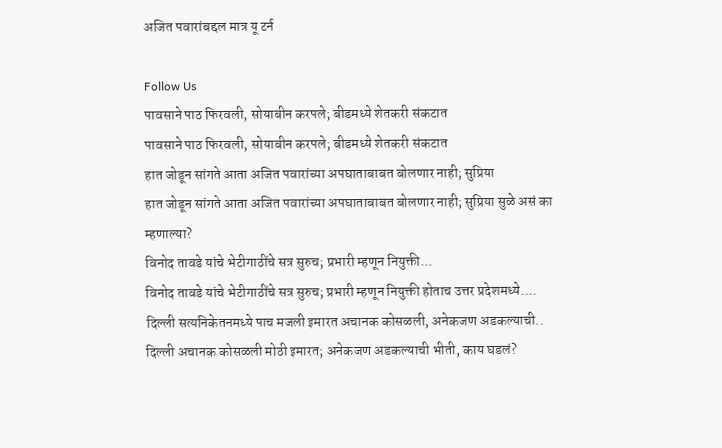अजित पवारांबद्दल मात्र यू टर्न

Follow Us
पावसाने पाठ फिरवली, सोयाबीन करपले; बीडमध्ये शेतकरी संकटात
पावसाने पाठ फिरवली, सोयाबीन करपले; बीडमध्ये शेतकरी संकटात
हात जोडून सांगते आता अजित पवारांच्या अपघाताबाबत बोलणार नाही; सुप्रिया
हात जोडून सांगते आता अजित पवारांच्या अपघाताबाबत बोलणार नाही; सुप्रिया सुळे असं का म्हणाल्या?
विनोद तावडे यांचे भेटीगाठींचे सत्र सुरुच; प्रभारी म्हणून नियुक्ती...
विनोद तावडे यांचे भेटीगाठींचे सत्र सुरुच; प्रभारी म्हणून नियुक्ती होताच उत्तर प्रदेशमध्ये....
दिल्ली सत्यनिकेतनमध्ये पाच मजली इमारत अचानक कोसळली, अनेकजण अडकल्याची..
दिल्ली अचानक कोसळली मोठी इमारत; अनेकजण अडकल्याची भीती, काय घडलं?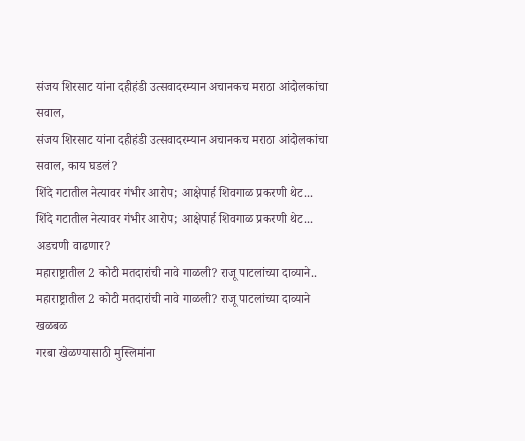संजय शिरसाट यांना दहीहंडी उत्सवादरम्यान अचानकच मराठा आंदोलकांचा सवाल,
संजय शिरसाट यांना दहीहंडी उत्सवादरम्यान अचानकच मराठा आंदोलकांचा सवाल, काय घडलं?
शिंदे गटातील नेत्यावर गंभीर आरोप; आक्षेपार्ह शिवगाळ प्रकरणी थेट...
शिंदे गटातील नेत्यावर गंभीर आरोप; आक्षेपार्ह शिवगाळ प्रकरणी थेट... अडचणी वाढणार?
महाराष्ट्रातील 2 कोटी मतदारांची नावे गाळली? राजू पाटलांच्या दाव्याने..
महाराष्ट्रातील 2 कोटी मतदारांची नावे गाळली? राजू पाटलांच्या दाव्याने खळबळ
गरबा खेळण्यासाठी मुस्लिमांना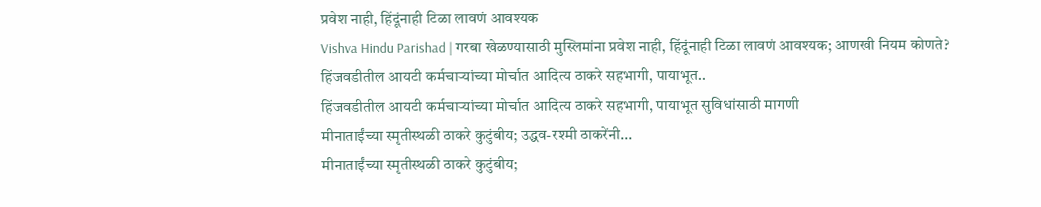प्रवेश नाही, हिंदूंनाही टिळा लावणं आवश्यक
Vishva Hindu Parishad | गरबा खेळण्यासाठी मुस्लिमांना प्रवेश नाही, हिंदूंनाही टिळा लावणं आवश्यक; आणखी नियम कोणते?
हिंजवडीतील आयटी कर्मचाऱ्यांच्या मोर्चात आदित्य ठाकरे सहभागी, पायाभूत..
हिंजवडीतील आयटी कर्मचाऱ्यांच्या मोर्चात आदित्य ठाकरे सहभागी, पायाभूत सुविधांसाठी मागणी
मीनाताईंच्या स्मृतीस्थळी ठाकरे कुटुंबीय; उद्धव-रश्मी ठाकरेंनी...
मीनाताईंच्या स्मृतीस्थळी ठाकरे कुटुंबीय;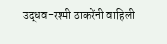उद्धव-रश्मी ठाकरेंनी वाहिली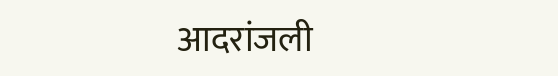आदरांजली